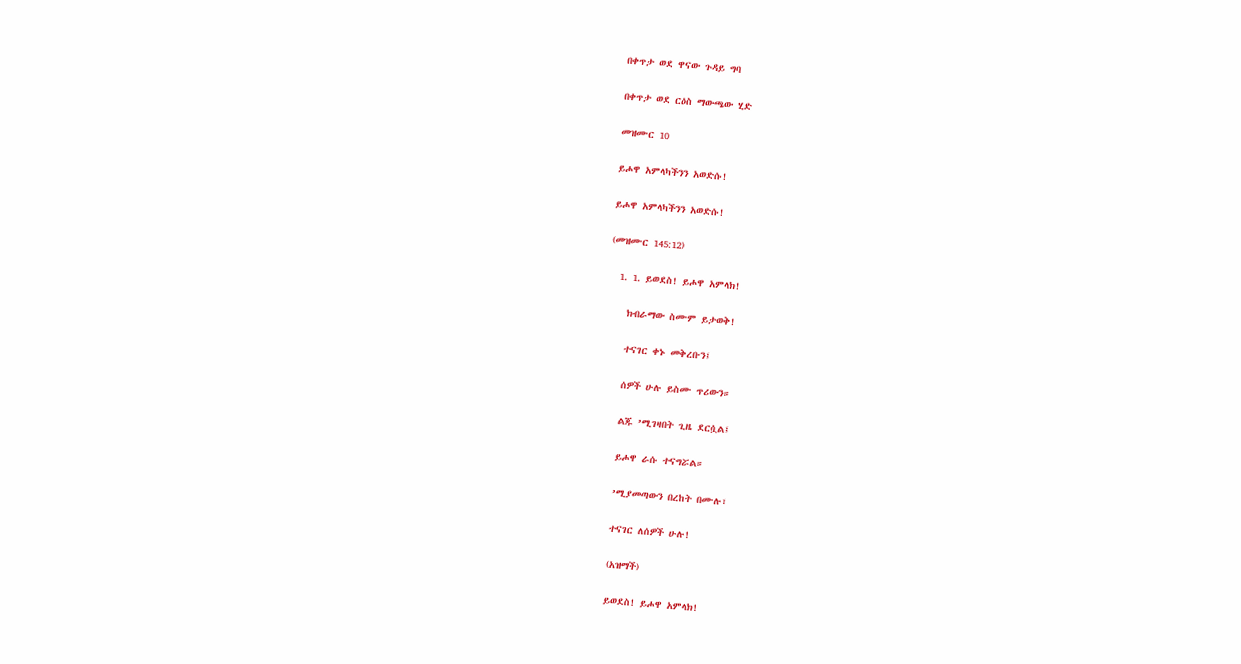በቀጥታ ወደ ዋናው ጉዳይ ግባ

በቀጥታ ወደ ርዕስ ማውጫው ሂድ

መዝሙር 10

ይሖዋ አምላካችንን አወድሱ!

ይሖዋ አምላካችንን አወድሱ!

(መዝሙር 145:12)

  1. 1. ይወደስ! ይሖዋ አምላክ!

    ክብራማው ስሙም ይታወቅ!

    ተናገር ቀኑ መቅረቡን፤

    ሰዎች ሁሉ ይስሙ ጥሪውን።

    ልጁ ’ሚገዛበት ጊዜ ደርሷል፤

    ይሖዋ ራሱ ተናግሯል።

    ’ሚያመጣውን በረከት በሙሉ፣

    ተናገር ለሰዎች ሁሉ!

    (አዝማች)

    ይወደስ! ይሖዋ አምላክ!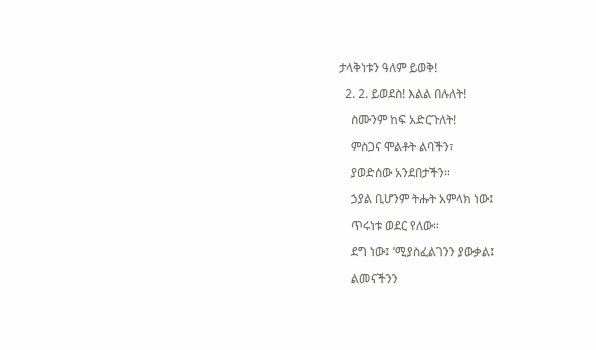ታላቅነቱን ዓለም ይወቅ!

  2. 2. ይወደስ! እልል በሉለት!

    ስሙንም ከፍ አድርጉለት!

    ምስጋና ሞልቶት ልባችን፣

    ያወድሰው አንደበታችን።

    ኃያል ቢሆንም ትሑት አምላክ ነው፤

    ጥሩነቱ ወደር የለው።

    ደግ ነው፤ ’ሚያስፈልገንን ያውቃል፤

    ልመናችንን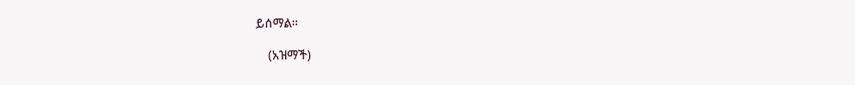ይሰማል።

    (አዝማች)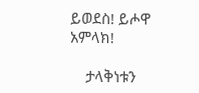ይወደስ! ይሖዋ አምላክ!

    ታላቅነቱን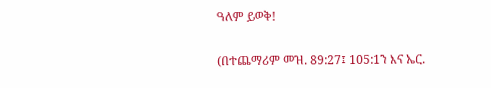ዓለም ይወቅ!

(በተጨማሪም መዝ. 89:27፤ 105:1ን እና ኤር.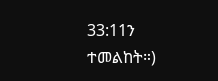33:11ን ተመልከት።)